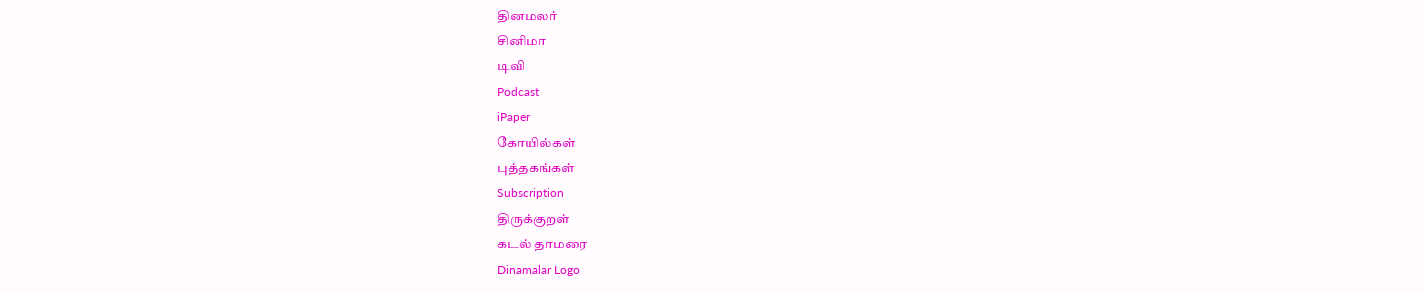தினமலர்
சினிமா
டிவி
Podcast
iPaper
கோயில்கள்
புத்தகங்கள்
Subscription
திருக்குறள்
கடல் தாமரை
Dinamalar Logo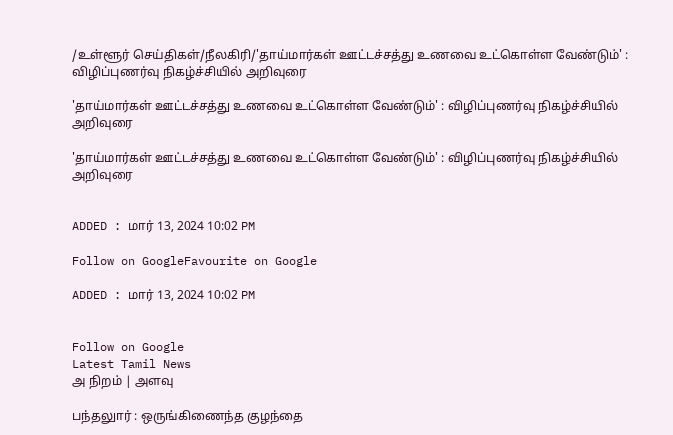/உள்ளூர் செய்திகள்/நீலகிரி/'தாய்மார்கள் ஊட்டச்சத்து உணவை உட்கொள்ள வேண்டும்' : விழிப்புணர்வு நிகழ்ச்சியில் அறிவுரை

'தாய்மார்கள் ஊட்டச்சத்து உணவை உட்கொள்ள வேண்டும்' : விழிப்புணர்வு நிகழ்ச்சியில் அறிவுரை

'தாய்மார்கள் ஊட்டச்சத்து உணவை உட்கொள்ள வேண்டும்' : விழிப்புணர்வு நிகழ்ச்சியில் அறிவுரை


ADDED : மார் 13, 2024 10:02 PM

Follow on GoogleFavourite on Google

ADDED : மார் 13, 2024 10:02 PM


Follow on Google
Latest Tamil News
அ நிறம் | அளவு

பந்தலுார் : ஒருங்கிணைந்த குழந்தை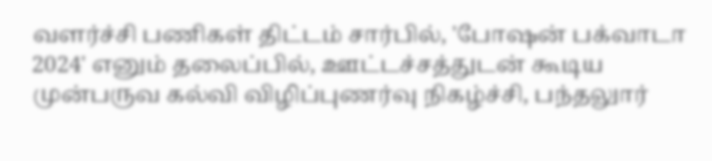வளர்ச்சி பணிகள் திட்டம் சார்பில், 'போஷன் பக்வாடா 2024' எனும் தலைப்பில், ஊட்டச்சத்துடன் கூடிய முன்பருவ கல்வி விழிப்புணர்வு நிகழ்ச்சி, பந்தலுார்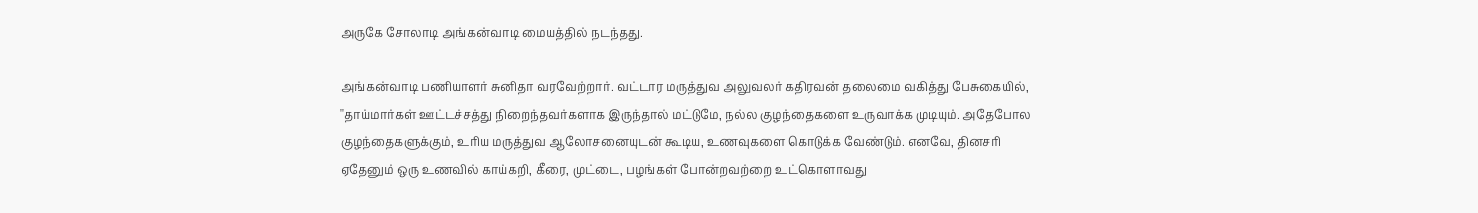அருகே சோலாடி அங்கன்வாடி மையத்தில் நடந்தது.

அங்கன்வாடி பணியாளர் சுனிதா வரவேற்றார். வட்டார மருத்துவ அலுவலர் கதிரவன் தலைமை வகித்து பேசுகையில், ''தாய்மார்கள் ஊட்டச்சத்து நிறைந்தவர்களாக இருந்தால் மட்டுமே, நல்ல குழந்தைகளை உருவாக்க முடியும். அதேபோல குழந்தைகளுக்கும், உரிய மருத்துவ ஆலோசனையுடன் கூடிய, உணவுகளை கொடுக்க வேண்டும். எனவே, தினசரி ஏதேனும் ஒரு உணவில் காய்கறி, கீரை, முட்டை, பழங்கள் போன்றவற்றை உட்கொளாவது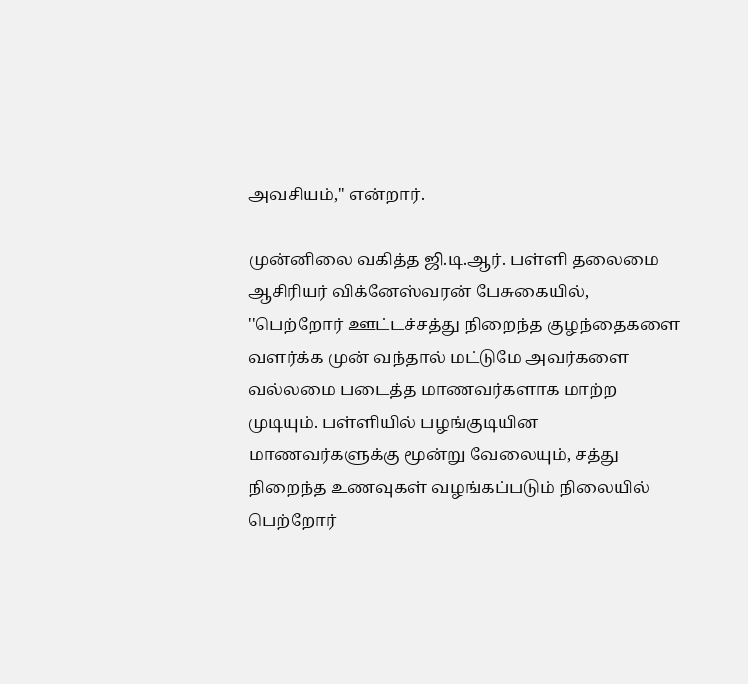அவசியம்,'' என்றார்.

முன்னிலை வகித்த ஜி.டி.ஆர். பள்ளி தலைமை ஆசிரியர் விக்னேஸ்வரன் பேசுகையில், ''பெற்றோர் ஊட்டச்சத்து நிறைந்த குழந்தைகளை வளர்க்க முன் வந்தால் மட்டுமே அவர்களை வல்லமை படைத்த மாணவர்களாக மாற்ற முடியும். பள்ளியில் பழங்குடியின மாணவர்களுக்கு மூன்று வேலையும், சத்து நிறைந்த உணவுகள் வழங்கப்படும் நிலையில் பெற்றோர்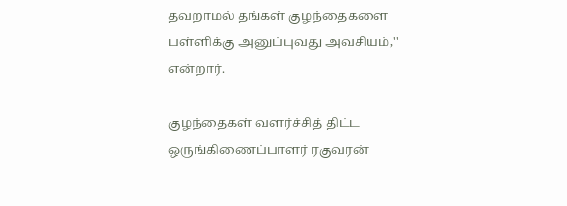தவறாமல் தங்கள் குழந்தைகளை பள்ளிக்கு அனுப்புவது அவசியம்,'' என்றார்.

குழந்தைகள் வளர்ச்சித் திட்ட ஒருங்கிணைப்பாளர் ரகுவரன்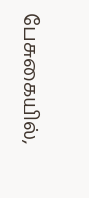பேசுகையில்,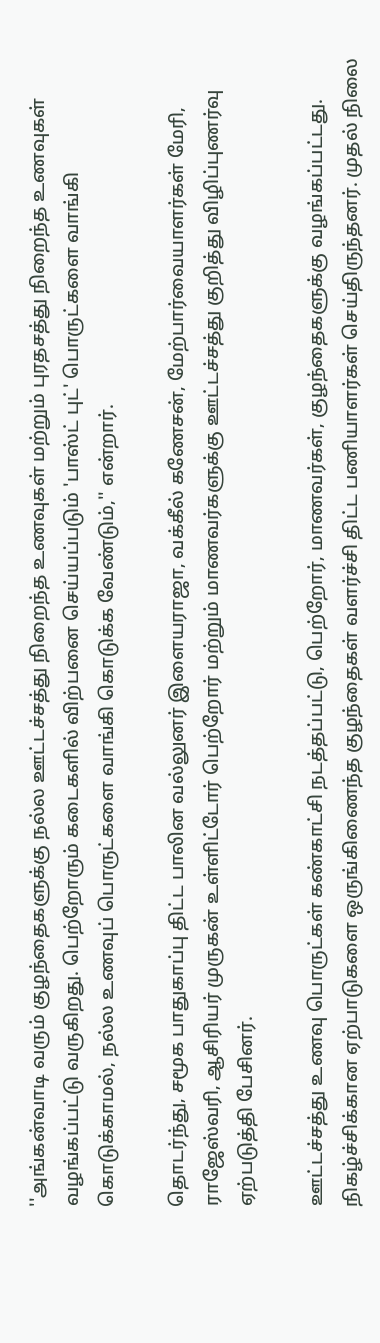''அங்கன்வாடி வரும் குழந்தைகளுக்கு நல்ல ஊட்டச்சத்து நிறைந்த உணவுகள் மற்றும் புரதசத்து நிறைந்த உணவுகள் வழங்கப்பட்டு வருகிறது. பெற்றோரும் கடைகளில் விற்பனை செய்யப்படும் 'பாஸ்ட் புட்' பொருட்களை வாங்கி கொடுக்காமல், நல்ல உணவுப் பொருட்களை வாங்கி கொடுக்க வேண்டும்,'' என்றார்.

தொடர்ந்து, சமூக பாதுகாப்பு திட்ட பாலின வல்லுனர் இளையராஜா, வக்கீல் கணேசன், மேற்பார்வையாளர்கள் மேரி, ராஜேஸ்வரி, ஆசிரியர் முருகன் உள்ளிட்டோர் பெற்றோர் மற்றும் மாணவர்களுக்கு ஊட்டச்சத்து குறித்து விழிப்புணர்வு ஏற்படுத்தி பேசினர்.

ஊட்டச்சத்து உணவு பொருட்கள் கண்காட்சி நடத்தப்பட்டு, பெற்றோர், மாணவர்கள், குழந்தைகளுக்கு வழங்கப்பட்டது. நிகழ்ச்சிக்கான ஏற்பாடுகளை ஒருங்கிணைந்த குழந்தைகள் வளர்ச்சி திட்ட பணியாளர்கள் செய்திருந்தனர். முதல் நிலை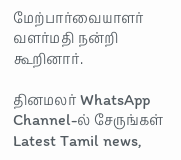மேற்பார்வையாளர் வளர்மதி நன்றி கூறினார்.

தினமலர் WhatsApp Channel-ல் சேருங்கள்
Latest Tamil news,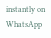instantly on WhatsApp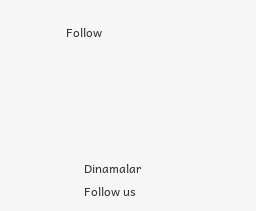Follow





      Dinamalar
      Follow us